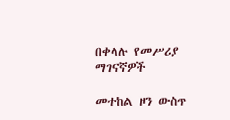በቀላሉ የመሥሪያ ማገናኛዎች

መተከል ዞን ውስጥ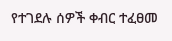የተገደሉ ሰዎች ቀብር ተፈፀመ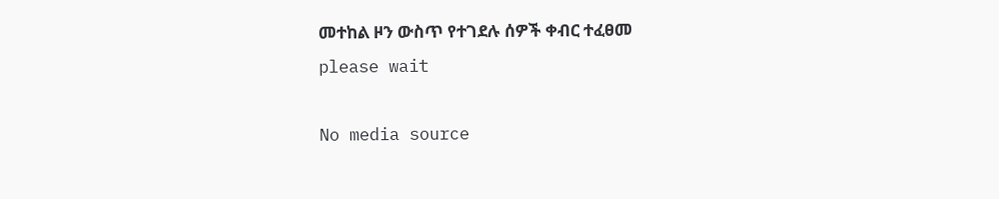መተከል ዞን ውስጥ የተገደሉ ሰዎች ቀብር ተፈፀመ
please wait

No media source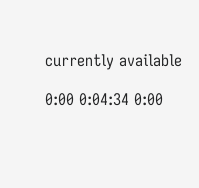currently available

0:00 0:04:34 0:00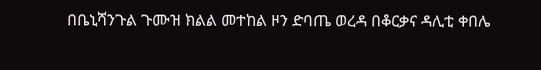በቤኒሻንጉል ጉሙዝ ክልል መተከል ዞን ድባጤ ወረዳ በቆርቃና ዳሊቲ ቀበሌ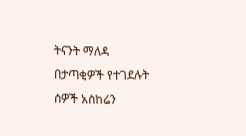ትናንት ማለዳ በታጣቂዎች የተገደሉት ሰዎች አስከሬን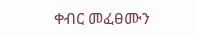ቀብር መፈፀሙን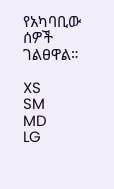የአካባቢው ሰዎች ገልፀዋል።

XS
SM
MD
LG